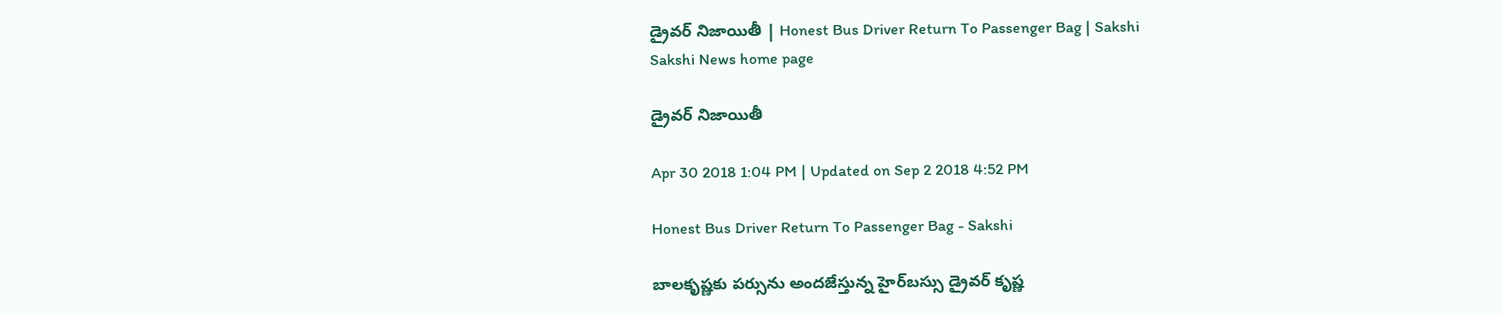డ్రైవర్‌ నిజాయితీ | Honest Bus Driver Return To Passenger Bag | Sakshi
Sakshi News home page

డ్రైవర్‌ నిజాయితీ

Apr 30 2018 1:04 PM | Updated on Sep 2 2018 4:52 PM

Honest Bus Driver Return To Passenger Bag - Sakshi

బాలకృష్ణకు పర్సును అందజేస్తున్న హైర్‌బస్సు డ్రైవర్‌ కృష్ణ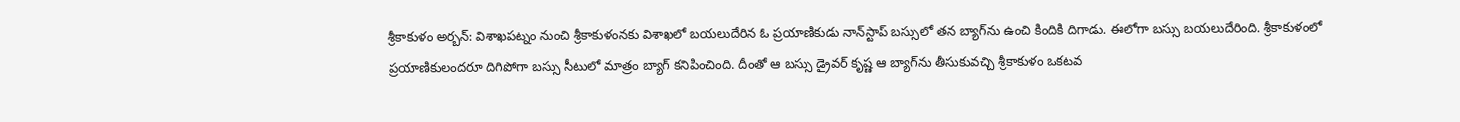శ్రీకాకుళం అర్బన్‌: విశాఖపట్నం నుంచి శ్రీకాకుళంనకు విశాఖలో బయలుదేరిన ఓ ప్రయాణికుడు నాన్‌స్టాప్‌ బస్సులో తన బ్యాగ్‌ను ఉంచి కిందికి దిగాడు. ఈలోగా బస్సు బయలుదేరింది. శ్రీకాకుళంలో ప్రయాణికులందరూ దిగిపోగా బస్సు సీటులో మాత్రం బ్యాగ్‌ కనిపించింది. దీంతో ఆ బస్సు డ్రైవర్‌ కృష్ణ ఆ బ్యాగ్‌ను తీసుకువచ్చి శ్రీకాకుళం ఒకటవ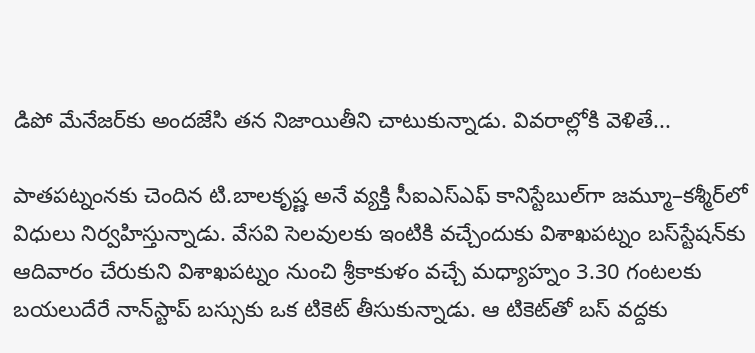డిపో మేనేజర్‌కు అందజేసి తన నిజాయితీని చాటుకున్నాడు. వివరాల్లోకి వెళితే...

పాతపట్నంనకు చెందిన టి.బాలకృష్ణ అనే వ్యక్తి సీఐఎస్‌ఎఫ్‌ కానిస్టేబుల్‌గా జమ్మూ–కశ్మీర్‌లో విధులు నిర్వహిస్తున్నాడు. వేసవి సెలవులకు ఇంటికి వచ్చేందుకు విశాఖపట్నం బస్‌స్టేషన్‌కు ఆదివారం చేరుకుని విశాఖపట్నం నుంచి శ్రీకాకుళం వచ్చే మధ్యాహ్నం 3.30 గంటలకు బయలుదేరే నాన్‌స్టాప్‌ బస్సుకు ఒక టికెట్‌ తీసుకున్నాడు. ఆ టికెట్‌తో బస్‌ వద్దకు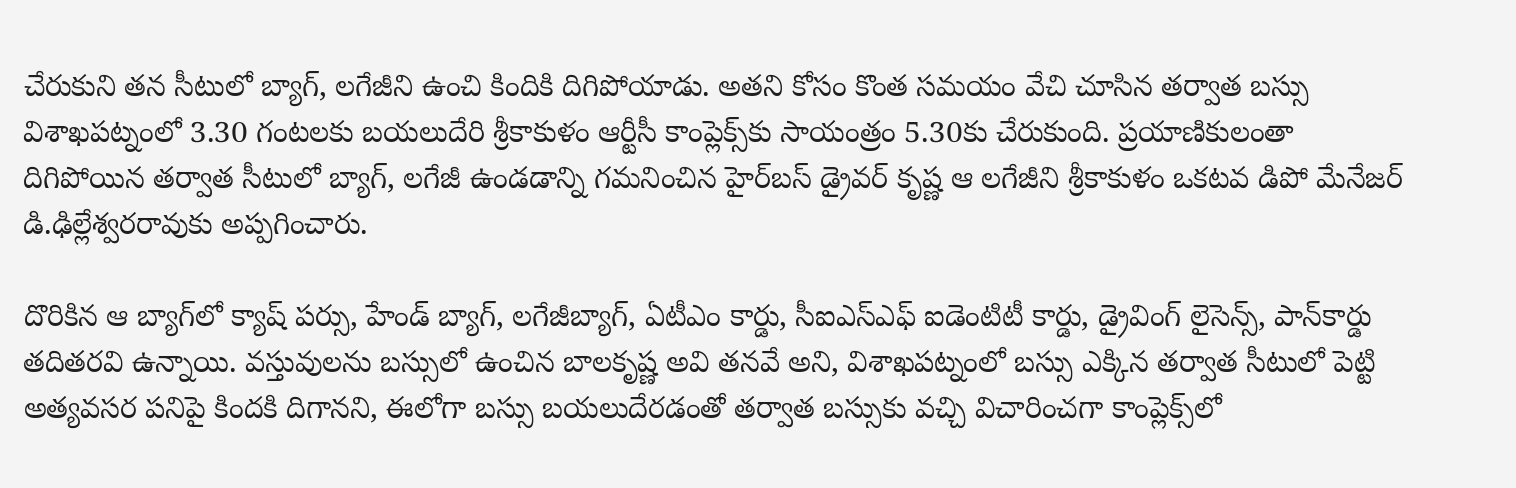చేరుకుని తన సీటులో బ్యాగ్, లగేజీని ఉంచి కిందికి దిగిపోయాడు. అతని కోసం కొంత సమయం వేచి చూసిన తర్వాత బస్సు విశాఖపట్నంలో 3.30 గంటలకు బయలుదేరి శ్రీకాకుళం ఆర్టీసీ కాంప్లెక్స్‌కు సాయంత్రం 5.30కు చేరుకుంది. ప్రయాణికులంతా దిగిపోయిన తర్వాత సీటులో బ్యాగ్, లగేజీ ఉండడాన్ని గమనించిన హైర్‌బస్‌ డ్రైవర్‌ కృష్ణ ఆ లగేజీని శ్రీకాకుళం ఒకటవ డిపో మేనేజర్‌ డి.ఢిల్లేశ్వరరావుకు అప్పగించారు.

దొరికిన ఆ బ్యాగ్‌లో క్యాష్‌ పర్సు, హేండ్‌ బ్యాగ్, లగేజీబ్యాగ్, ఏటీఎం కార్డు, సీఐఎస్‌ఎఫ్‌ ఐడెంటిటీ కార్డు, డ్రైవింగ్‌ లైసెన్స్, పాన్‌కార్డు తదితరవి ఉన్నాయి. వస్తువులను బస్సులో ఉంచిన బాలకృష్ణ అవి తనవే అని, విశాఖపట్నంలో బస్సు ఎక్కిన తర్వాత సీటులో పెట్టి అత్యవసర పనిపై కిందకి దిగానని, ఈలోగా బస్సు బయలుదేరడంతో తర్వాత బస్సుకు వచ్చి విచారించగా కాంప్లెక్స్‌లో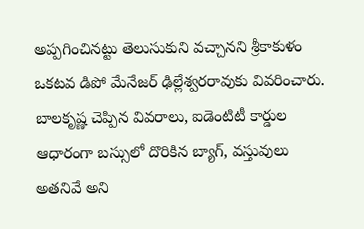అప్పగించినట్టు తెలుసుకుని వచ్చానని శ్రీకాకుళం ఒకటవ డిపో మేనేజర్‌ ఢిల్లేశ్వరరావుకు వివరించారు. బాలకృష్ణ చెప్పిన వివరాలు, ఐడెంటిటీ కార్డుల ఆధారంగా బస్సులో దొరికిన బ్యాగ్, వస్తువులు అతనివే అని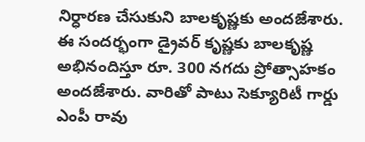నిర్ధారణ చేసుకుని బాలకృష్ణకు అందజేశారు. ఈ సందర్భంగా డ్రైవర్‌ కృష్ణకు బాలకృష్ణ అభినందిస్తూ రూ. 300 నగదు ప్రోత్సాహకం అందజేశారు. వారితో పాటు సెక్యూరిటీ గార్డు ఎంపీ రావు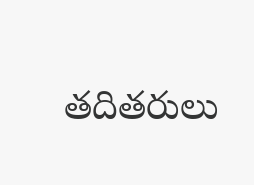తదితరులు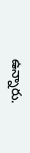ఉన్నారు.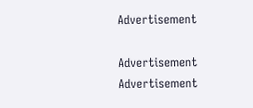Advertisement

Advertisement
Advertisement